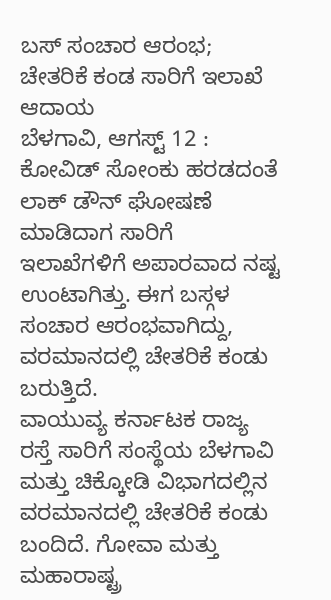ಬಸ್ ಸಂಚಾರ ಆರಂಭ; ಚೇತರಿಕೆ ಕಂಡ ಸಾರಿಗೆ ಇಲಾಖೆ ಆದಾಯ
ಬೆಳಗಾವಿ, ಆಗಸ್ಟ್ 12 : ಕೋವಿಡ್ ಸೋಂಕು ಹರಡದಂತೆ ಲಾಕ್ ಡೌನ್ ಘೋಷಣೆ ಮಾಡಿದಾಗ ಸಾರಿಗೆ ಇಲಾಖೆಗಳಿಗೆ ಅಪಾರವಾದ ನಷ್ಟ ಉಂಟಾಗಿತ್ತು. ಈಗ ಬಸ್ಗಳ ಸಂಚಾರ ಆರಂಭವಾಗಿದ್ದು, ವರಮಾನದಲ್ಲಿ ಚೇತರಿಕೆ ಕಂಡು ಬರುತ್ತಿದೆ.
ವಾಯುವ್ಯ ಕರ್ನಾಟಕ ರಾಜ್ಯ ರಸ್ತೆ ಸಾರಿಗೆ ಸಂಸ್ಥೆಯ ಬೆಳಗಾವಿ ಮತ್ತು ಚಿಕ್ಕೋಡಿ ವಿಭಾಗದಲ್ಲಿನ ವರಮಾನದಲ್ಲಿ ಚೇತರಿಕೆ ಕಂಡು ಬಂದಿದೆ. ಗೋವಾ ಮತ್ತು ಮಹಾರಾಷ್ಟ್ರ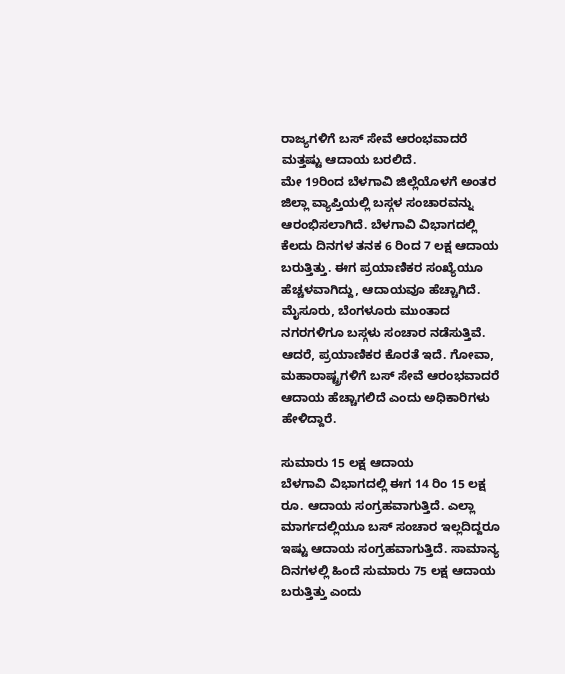ರಾಜ್ಯಗಳಿಗೆ ಬಸ್ ಸೇವೆ ಆರಂಭವಾದರೆ ಮತ್ತಷ್ಟು ಆದಾಯ ಬರಲಿದೆ.
ಮೇ 19ರಿಂದ ಬೆಳಗಾವಿ ಜಿಲ್ಲೆಯೊಳಗೆ ಅಂತರ ಜಿಲ್ಲಾ ವ್ಯಾಪ್ತಿಯಲ್ಲಿ ಬಸ್ಗಳ ಸಂಚಾರವನ್ನು ಆರಂಭಿಸಲಾಗಿದೆ. ಬೆಳಗಾವಿ ವಿಭಾಗದಲ್ಲಿ ಕೆಲದು ದಿನಗಳ ತನಕ 6 ರಿಂದ 7 ಲಕ್ಷ ಆದಾಯ ಬರುತ್ತಿತ್ತು. ಈಗ ಪ್ರಯಾಣಿಕರ ಸಂಖ್ಯೆಯೂ ಹೆಚ್ಚಳವಾಗಿದ್ದು, ಆದಾಯವೂ ಹೆಚ್ಚಾಗಿದೆ.
ಮೈಸೂರು, ಬೆಂಗಳೂರು ಮುಂತಾದ ನಗರಗಳಿಗೂ ಬಸ್ಗಳು ಸಂಚಾರ ನಡೆಸುತ್ತಿವೆ. ಆದರೆ, ಪ್ರಯಾಣಿಕರ ಕೊರತೆ ಇದೆ. ಗೋವಾ, ಮಹಾರಾಷ್ಟ್ರಗಳಿಗೆ ಬಸ್ ಸೇವೆ ಆರಂಭವಾದರೆ ಆದಾಯ ಹೆಚ್ಚಾಗಲಿದೆ ಎಂದು ಅಧಿಕಾರಿಗಳು ಹೇಳಿದ್ದಾರೆ.

ಸುಮಾರು 15 ಲಕ್ಷ ಆದಾಯ
ಬೆಳಗಾವಿ ವಿಭಾಗದಲ್ಲಿ ಈಗ 14 ರಿಂ 15 ಲಕ್ಷ ರೂ. ಆದಾಯ ಸಂಗ್ರಹವಾಗುತ್ತಿದೆ. ಎಲ್ಲಾ ಮಾರ್ಗದಲ್ಲಿಯೂ ಬಸ್ ಸಂಚಾರ ಇಲ್ಲದಿದ್ದರೂ ಇಷ್ಟು ಆದಾಯ ಸಂಗ್ರಹವಾಗುತ್ತಿದೆ. ಸಾಮಾನ್ಯ ದಿನಗಳಲ್ಲಿ ಹಿಂದೆ ಸುಮಾರು 75 ಲಕ್ಷ ಆದಾಯ ಬರುತ್ತಿತ್ತು ಎಂದು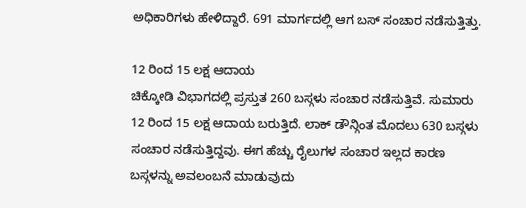ಅಧಿಕಾರಿಗಳು ಹೇಳಿದ್ದಾರೆ. 691 ಮಾರ್ಗದಲ್ಲಿ ಆಗ ಬಸ್ ಸಂಚಾರ ನಡೆಸುತ್ತಿತ್ತು.

12 ರಿಂದ 15 ಲಕ್ಷ ಆದಾಯ
ಚಿಕ್ಕೋಡಿ ವಿಭಾಗದಲ್ಲಿ ಪ್ರಸ್ತುತ 260 ಬಸ್ಗಳು ಸಂಚಾರ ನಡೆಸುತ್ತಿವೆ. ಸುಮಾರು 12 ರಿಂದ 15 ಲಕ್ಷ ಆದಾಯ ಬರುತ್ತಿದೆ. ಲಾಕ್ ಡೌನ್ಗಿಂತ ಮೊದಲು 630 ಬಸ್ಗಳು ಸಂಚಾರ ನಡೆಸುತ್ತಿದ್ದವು. ಈಗ ಹೆಚ್ಚು ರೈಲುಗಳ ಸಂಚಾರ ಇಲ್ಲದ ಕಾರಣ ಬಸ್ಗಳನ್ನು ಅವಲಂಬನೆ ಮಾಡುವುದು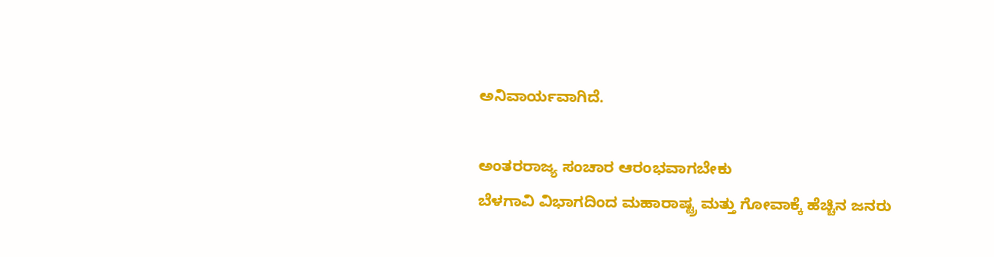ಅನಿವಾರ್ಯವಾಗಿದೆ.

ಅಂತರರಾಜ್ಯ ಸಂಚಾರ ಆರಂಭವಾಗಬೇಕು
ಬೆಳಗಾವಿ ವಿಭಾಗದಿಂದ ಮಹಾರಾಷ್ಟ್ರ ಮತ್ತು ಗೋವಾಕ್ಕೆ ಹೆಚ್ಚಿನ ಜನರು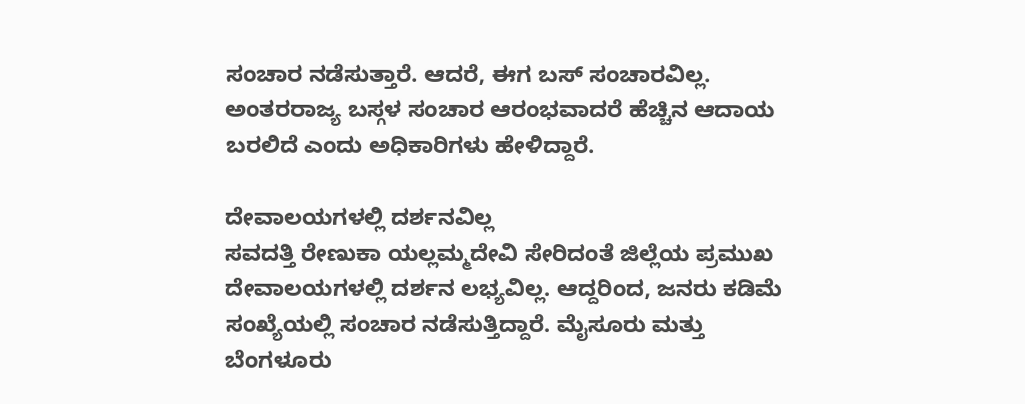ಸಂಚಾರ ನಡೆಸುತ್ತಾರೆ. ಆದರೆ, ಈಗ ಬಸ್ ಸಂಚಾರವಿಲ್ಲ. ಅಂತರರಾಜ್ಯ ಬಸ್ಗಳ ಸಂಚಾರ ಆರಂಭವಾದರೆ ಹೆಚ್ಚಿನ ಆದಾಯ ಬರಲಿದೆ ಎಂದು ಅಧಿಕಾರಿಗಳು ಹೇಳಿದ್ದಾರೆ.

ದೇವಾಲಯಗಳಲ್ಲಿ ದರ್ಶನವಿಲ್ಲ
ಸವದತ್ತಿ ರೇಣುಕಾ ಯಲ್ಲಮ್ಮದೇವಿ ಸೇರಿದಂತೆ ಜಿಲ್ಲೆಯ ಪ್ರಮುಖ ದೇವಾಲಯಗಳಲ್ಲಿ ದರ್ಶನ ಲಭ್ಯವಿಲ್ಲ. ಆದ್ದರಿಂದ, ಜನರು ಕಡಿಮೆ ಸಂಖ್ಯೆಯಲ್ಲಿ ಸಂಚಾರ ನಡೆಸುತ್ತಿದ್ದಾರೆ. ಮೈಸೂರು ಮತ್ತು ಬೆಂಗಳೂರು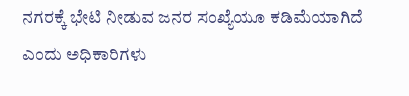ನಗರಕ್ಕೆ ಭೇಟಿ ನೀಡುವ ಜನರ ಸಂಖ್ಯೆಯೂ ಕಡಿಮೆಯಾಗಿದೆ ಎಂದು ಅಧಿಕಾರಿಗಳು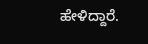ಹೇಳಿದ್ದಾರೆ.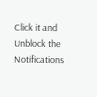Click it and Unblock the Notifications